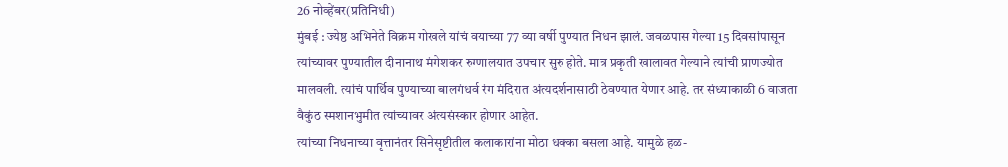26 नोव्हेंबर(प्रतिनिधी)
मुंबई : ज्येष्ठ अभिनेते विक्रम गोखले यांचं वयाच्या 77 व्या वर्षी पुण्यात निधन झालं. जवळपास गेल्या 15 दिवसांपासून त्यांच्यावर पुण्यातील दीनानाथ मंगेशकर रुग्णालयात उपचार सुरु होते. मात्र प्रकृती खालावत गेल्याने त्यांची प्राणज्योत मालवली. त्यांचं पार्थिव पुण्याच्या बालगंधर्व रंग मंदिरात अंत्यदर्शनासाठी ठेवण्यात येणार आहे. तर संध्याकाळी 6 वाजता वैकुंठ स्मशानभुमीत त्यांच्यावर अंत्यसंस्कार होणार आहेत.
त्यांच्या निधनाच्या वृत्तानंतर सिनेसृष्टीतील कलाकारांना मोठा धक्का बसला आहे. यामुळे हळ-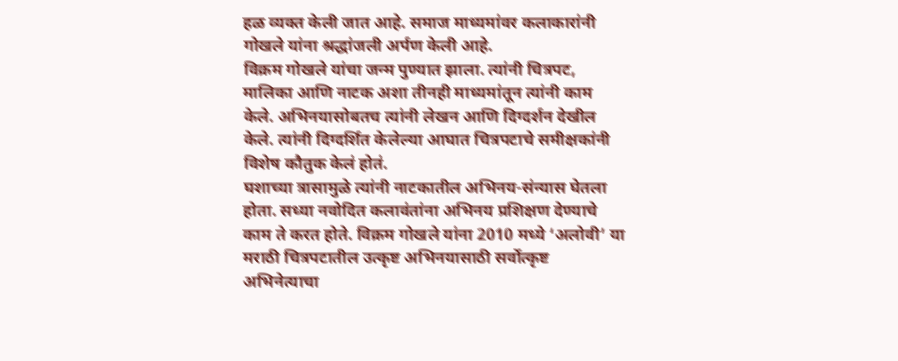हळ व्यक्त केली जात आहे. समाज माध्यमांवर कलाकारांनी गोखले यांना श्रद्धांजली अर्पण केली आहे.
विक्रम गोखले यांचा जन्म पुण्यात झाला. त्यांनी चित्रपट, मालिका आणि नाटक अशा तीनही माध्यमांतून त्यांनी काम केले. अभिनयासोबतच त्यांनी लेखन आणि दिग्दर्शन देखील केले. त्यांनी दिग्दर्शित केलेल्या आघात चित्रपटाचे समीक्षकांनी विशेष कौतुक केलं होतं.
घशाच्या त्रासामुळे त्यांनी नाटकातील अभिनय-संन्यास घेतला होता. सध्या नवोदित कलावंतांना अभिनय प्रशिक्षण देण्याचे काम ते करत होते. विक्रम गोखले यांना 2010 मध्ये ‘अलोवी’ या मराठी चित्रपटातील उत्कृष्ट अभिनयासाठी सर्वोत्कृष्ट अभिनेत्याचा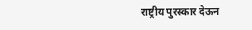राष्ट्रीय पुरस्कार देऊन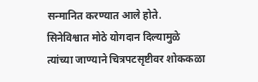सन्मानित करण्यात आले होते. सिनेविश्वात मोठे योगदान दिल्यामुळे त्यांच्या जाण्याने चित्रपटसृष्टीवर शोककळा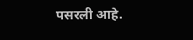पसरली आहे.